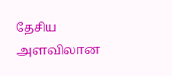தேசிய அளவிலான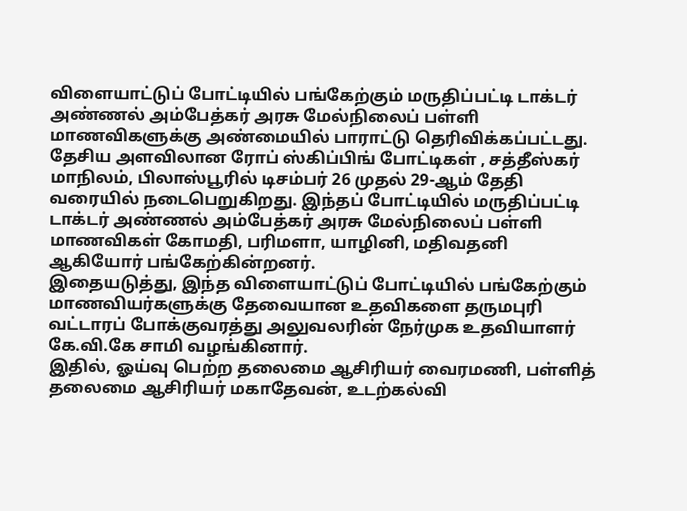விளையாட்டுப் போட்டியில் பங்கேற்கும் மருதிப்பட்டி டாக்டர் அண்ணல் அம்பேத்கர் அரசு மேல்நிலைப் பள்ளி மாணவிகளுக்கு அண்மையில் பாராட்டு தெரிவிக்கப்பட்டது.
தேசிய அளவிலான ரோப் ஸ்கிப்பிங் போட்டிகள் , சத்தீஸ்கர் மாநிலம், பிலாஸ்பூரில் டிசம்பர் 26 முதல் 29-ஆம் தேதி வரையில் நடைபெறுகிறது. இந்தப் போட்டியில் மருதிப்பட்டி டாக்டர் அண்ணல் அம்பேத்கர் அரசு மேல்நிலைப் பள்ளி மாணவிகள் கோமதி, பரிமளா, யாழினி, மதிவதனி ஆகியோர் பங்கேற்கின்றனர்.
இதையடுத்து, இந்த விளையாட்டுப் போட்டியில் பங்கேற்கும் மாணவியர்களுக்கு தேவையான உதவிகளை தருமபுரி வட்டாரப் போக்குவரத்து அலுவலரின் நேர்முக உதவியாளர் கே.வி.கே சாமி வழங்கினார்.
இதில், ஓய்வு பெற்ற தலைமை ஆசிரியர் வைரமணி, பள்ளித் தலைமை ஆசிரியர் மகாதேவன், உடற்கல்வி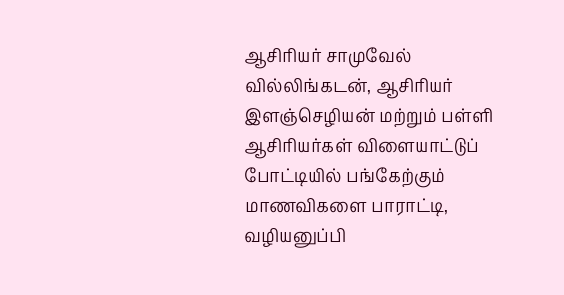ஆசிரியர் சாமுவேல் வில்லிங்கடன், ஆசிரியர் இளஞ்செழியன் மற்றும் பள்ளி ஆசிரியர்கள் விளையாட்டுப் போட்டியில் பங்கேற்கும் மாணவிகளை பாராட்டி, வழியனுப்பி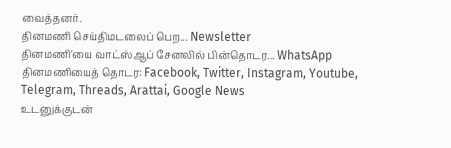வைத்தனர்.
தினமணி செய்திமடலைப் பெற... Newsletter
தினமணி'யை வாட்ஸ்ஆப் சேனலில் பின்தொடர... WhatsApp
தினமணியைத் தொடர: Facebook, Twitter, Instagram, Youtube, Telegram, Threads, Arattai, Google News
உடனுக்குடன்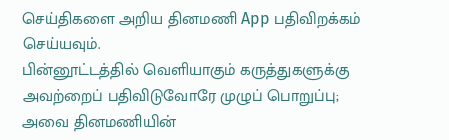செய்திகளை அறிய தினமணி App பதிவிறக்கம் செய்யவும்.
பின்னூட்டத்தில் வெளியாகும் கருத்துகளுக்கு அவற்றைப் பதிவிடுவோரே முழுப் பொறுப்பு; அவை தினமணியின்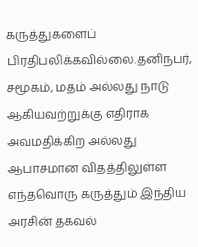கருத்துகளைப் பிரதிபலிக்கவில்லை.தனிநபர், சமூகம், மதம் அல்லது நாடு ஆகியவற்றுக்கு எதிராக அவமதிக்கிற அல்லது ஆபாசமான விதத்திலுள்ள எந்தவொரு கருத்தும் இந்திய அரசின் தகவல்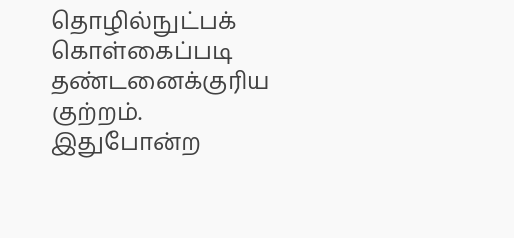தொழில்நுட்பக் கொள்கைப்படி தண்டனைக்குரிய குற்றம். இதுபோன்ற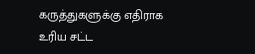கருத்துகளுக்கு எதிராக உரிய சட்ட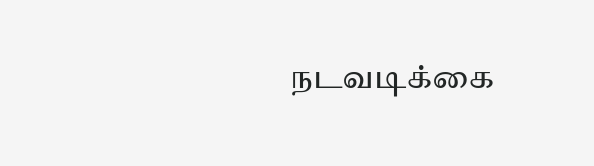நடவடிக்கை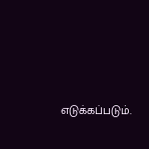எடுக்கப்படும்.